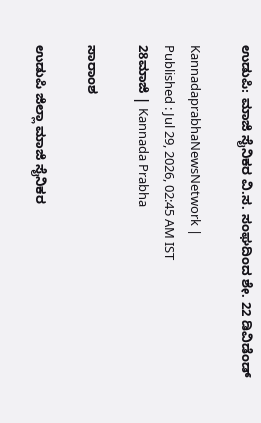ಉಡುಪಿ: ಮಾಜಿ ಸೈನಿಕರ ವಿ.ಸ. ಸಂಘದಿಂದ ಶೇ. 22 ಡಿವಿಡೆಂಡ್‌

KannadaprabhaNewsNetwork |
Published : Jul 29, 2026, 02:45 AM IST
28ಮಾಜಿ | Kannada Prabha

ಸಾರಾಂಶ

ಉಡುಪಿ ಜಿಲ್ಲಾ ಮಾಜಿ ಸೈನಿಕರ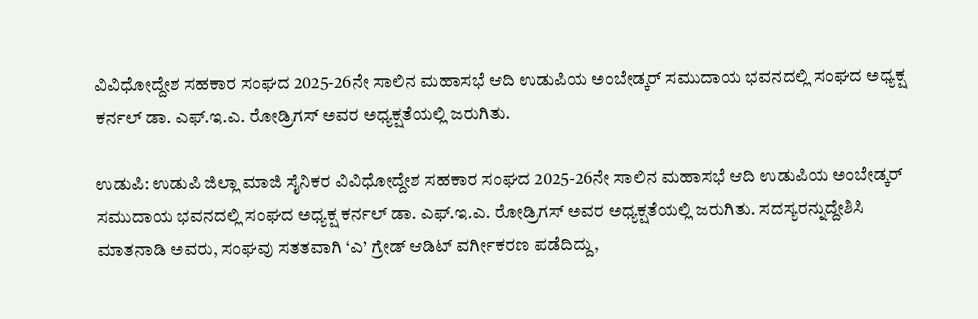ವಿವಿಧೋದ್ದೇಶ ಸಹಕಾರ ಸಂಘದ 2025-26ನೇ ಸಾಲಿನ ಮಹಾಸಭೆ ಆದಿ ಉಡುಪಿಯ ಅಂಬೇಡ್ಕರ್ ಸಮುದಾಯ ಭವನದಲ್ಲಿ ಸಂಘದ ಅಧ್ಯಕ್ಷ ಕರ್ನಲ್ ಡಾ. ಎಫ್.ಇ.ಎ. ರೋಡ್ರಿಗಸ್ ಅವರ ಅಧ್ಯಕ್ಷತೆಯಲ್ಲಿ ಜರುಗಿತು.

ಉಡುಪಿ: ಉಡುಪಿ ಜಿಲ್ಲಾ ಮಾಜಿ ಸೈನಿಕರ ವಿವಿಧೋದ್ದೇಶ ಸಹಕಾರ ಸಂಘದ 2025-26ನೇ ಸಾಲಿನ ಮಹಾಸಭೆ ಆದಿ ಉಡುಪಿಯ ಅಂಬೇಡ್ಕರ್ ಸಮುದಾಯ ಭವನದಲ್ಲಿ ಸಂಘದ ಅಧ್ಯಕ್ಷ ಕರ್ನಲ್ ಡಾ. ಎಫ್.ಇ.ಎ. ರೋಡ್ರಿಗಸ್ ಅವರ ಅಧ್ಯಕ್ಷತೆಯಲ್ಲಿ ಜರುಗಿತು. ಸದಸ್ಯರನ್ನುದ್ದೇಶಿಸಿ ಮಾತನಾಡಿ ಅವರು, ಸಂಘವು ಸತತವಾಗಿ ‘ಎ’ ಗ್ರೇಡ್ ಆಡಿಟ್ ವರ್ಗೀಕರಣ ಪಡೆದಿದ್ದು,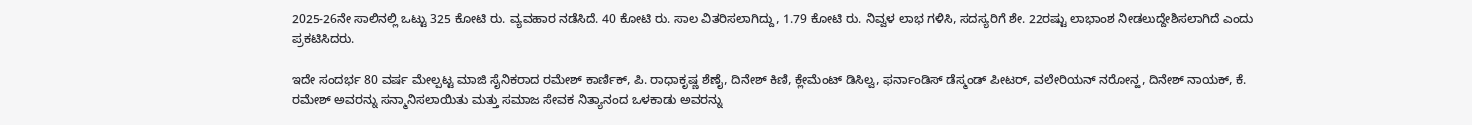2025-26ನೇ ಸಾಲಿನಲ್ಲಿ ಒಟ್ಟು 325 ಕೋಟಿ ರು. ವ್ಯವಹಾರ ನಡೆಸಿದೆ. 40 ಕೋಟಿ ರು. ಸಾಲ ವಿತರಿಸಲಾಗಿದ್ದು, 1.79 ಕೋಟಿ ರು. ನಿವ್ವಳ ಲಾಭ ಗಳಿಸಿ, ಸದಸ್ಯರಿಗೆ ಶೇ. 22ರಷ್ಟು ಲಾಭಾಂಶ ನೀಡಲುದ್ದೇಶಿಸಲಾಗಿದೆ ಎಂದು ಪ್ರಕಟಿಸಿದರು.

ಇದೇ ಸಂದರ್ಭ 80 ವರ್ಷ ಮೇಲ್ಪಟ್ಟ ಮಾಜಿ ಸೈನಿಕರಾದ ರಮೇಶ್ ಕಾರ್ಣಿಕ್, ಪಿ. ರಾಧಾಕೃಷ್ಣ ಶೆಣೈ, ದಿನೇಶ್ ಕಿಣಿ, ಕ್ಲೇಮೆಂಟ್ ಡಿಸಿಲ್ವ, ಫರ್ನಾಂಡಿಸ್ ಡೆಸ್ಮಂಡ್ ಪೀಟರ್, ವಲೇರಿಯನ್ ನರೋನ್ಹ, ದಿನೇಶ್ ನಾಯಕ್, ಕೆ. ರಮೇಶ್ ಅವರನ್ನು ಸನ್ಮಾನಿಸಲಾಯಿತು ಮತ್ತು ಸಮಾಜ ಸೇವಕ ನಿತ್ಯಾನಂದ ಒಳಕಾಡು ಅವರನ್ನು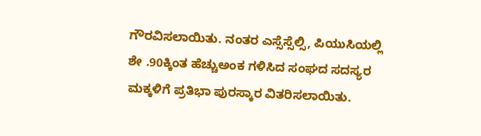ಗೌರವಿಸಲಾಯಿತು. ನಂತರ ಎಸ್ಸೆಸ್ಸೆಲ್ಸಿ, ಪಿಯುಸಿಯಲ್ಲಿ ಶೇ .90ಕ್ಕಿಂತ ಹೆಚ್ಚುಅಂಕ ಗಳಿಸಿದ ಸಂಘದ ಸದಸ್ಯರ ಮಕ್ಕಳಿಗೆ ಪ್ರತಿಭಾ ಪುರಸ್ಕಾರ ವಿತರಿಸಲಾಯಿತು.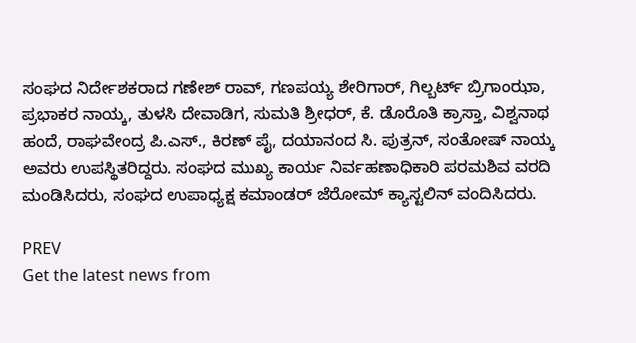ಸಂಘದ ನಿರ್ದೇಶಕರಾದ ಗಣೇಶ್ ರಾವ್, ಗಣಪಯ್ಯ ಶೇರಿಗಾರ್, ಗಿಲ್ಬರ್ಟ್ ಬ್ರಿಗಾಂಝಾ, ಪ್ರಭಾಕರ ನಾಯ್ಕ, ತುಳಸಿ ದೇವಾಡಿಗ, ಸುಮತಿ ಶ್ರೀಧರ್, ಕೆ. ಡೊರೊತಿ ಕ್ರಾಸ್ತಾ, ವಿಶ್ವನಾಥ ಹಂದೆ, ರಾಘವೇಂದ್ರ ಪಿ.ಎಸ್., ಕಿರಣ್ ಪೈ, ದಯಾನಂದ ಸಿ. ಪುತ್ರನ್, ಸಂತೋಷ್ ನಾಯ್ಕ ಅವರು ಉಪಸ್ಥಿತರಿದ್ದರು. ಸಂಘದ ಮುಖ್ಯ ಕಾರ್ಯ ನಿರ್ವಹಣಾಧಿಕಾರಿ ಪರಮಶಿವ ವರದಿ ಮಂಡಿಸಿದರು, ಸಂಘದ ಉಪಾಧ್ಯಕ್ಷ ಕಮಾಂಡರ್‌ ಜೆರೋಮ್ ಕ್ಯಾಸ್ಟಲಿನ್‌ ವಂದಿಸಿದರು.

PREV
Get the latest news from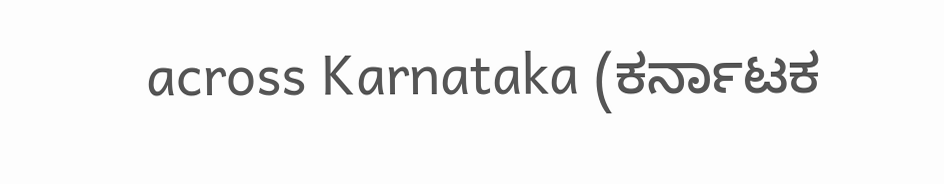across Karnataka (ಕರ್ನಾಟಕ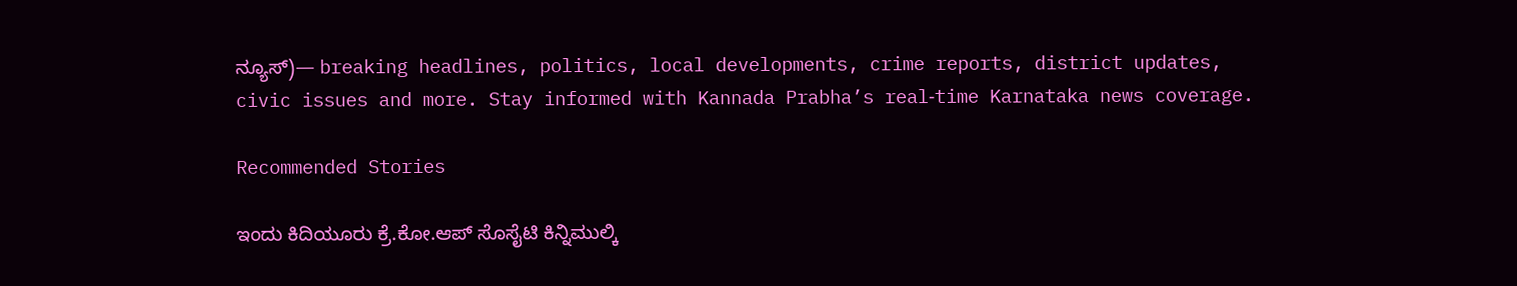ನ್ಯೂಸ್)— breaking headlines, politics, local developments, crime reports, district updates, civic issues and more. Stay informed with Kannada Prabha’s real‑time Karnataka news coverage.

Recommended Stories

ಇಂದು ಕಿದಿಯೂರು ಕ್ರೆ.ಕೋ.ಆಪ್ ಸೊಸೈಟಿ ಕಿನ್ನಿಮುಲ್ಕಿ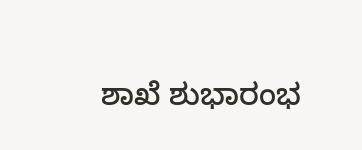ಶಾಖೆ ಶುಭಾರಂಭ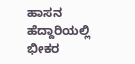ಹಾಸನ ಹೆದ್ದಾರಿಯಲ್ಲಿ ಭೀಕರ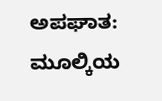ಅಪಘಾತ: ಮೂಲ್ಕಿಯ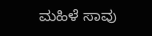ಮಹಿಳೆ ಸಾವು